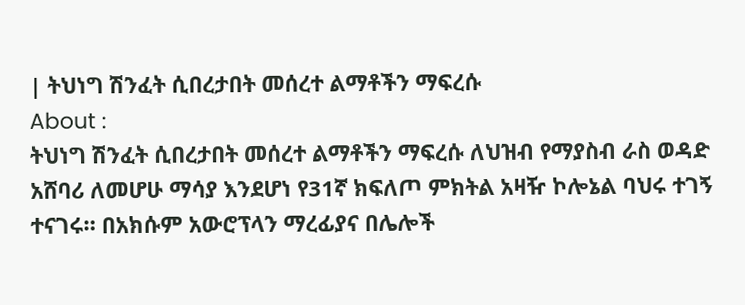| ትህነግ ሽንፈት ሲበረታበት መሰረተ ልማቶችን ማፍረሱ
About :
ትህነግ ሽንፈት ሲበረታበት መሰረተ ልማቶችን ማፍረሱ ለህዝብ የማያስብ ራስ ወዳድ አሸባሪ ለመሆሁ ማሳያ እንደሆነ የ31ኛ ክፍለጦ ምክትል አዛዥ ኮሎኔል ባህሩ ተገኝ ተናገሩ። በአክሱም አውሮፕላን ማረፊያና በሌሎች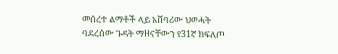መሰረተ ልማቶች ላይ አሸባሪው ህወሓት ባደረሰው ጉዳት ማዘናቸውን የ31ኛ ክፍለጦ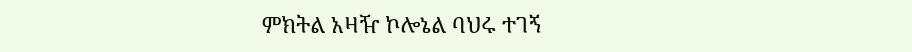ምክትል አዛዥ ኮሎኔል ባህሩ ተገኝ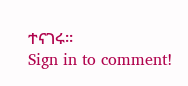ተናገሩ።
Sign in to comment!